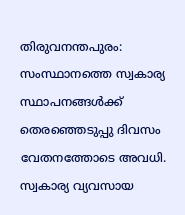തിരുവനന്തപുരം: സംസ്ഥാനത്തെ സ്വകാര്യ സ്ഥാപനങ്ങൾക്ക് തെരഞ്ഞെടുപ്പു ദിവസം വേതനത്തോടെ അവധി. സ്വകാര്യ വ്യവസായ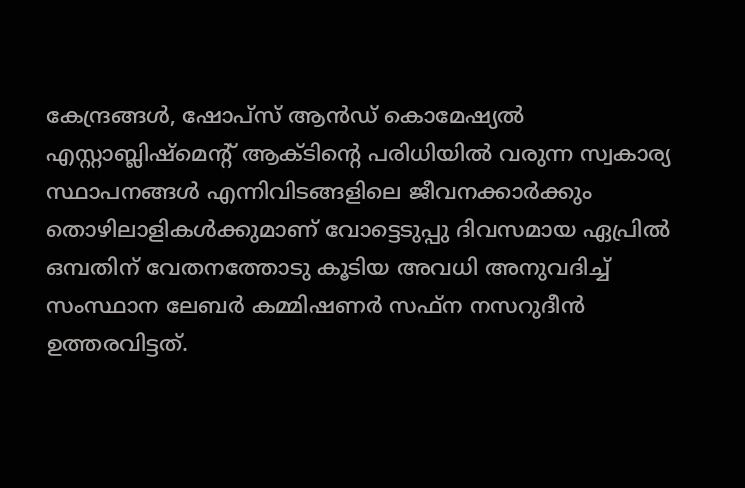കേന്ദ്രങ്ങൾ, ഷോപ്സ് ആൻഡ് കൊമേഷ്യൽ എസ്റ്റാബ്ലിഷ്മെന്റ് ആക്ടിന്റെ പരിധിയിൽ വരുന്ന സ്വകാര്യ സ്ഥാപനങ്ങൾ എന്നിവിടങ്ങളിലെ ജീവനക്കാർക്കും തൊഴിലാളികൾക്കുമാണ് വോട്ടെടുപ്പു ദിവസമായ ഏപ്രിൽ ഒമ്പതിന് വേതനത്തോടു കൂടിയ അവധി അനുവദിച്ച് സംസ്ഥാന ലേബർ കമ്മിഷണർ സഫ്ന നസറുദീൻ ഉത്തരവിട്ടത്.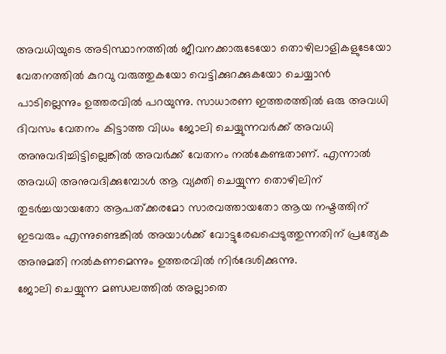അവധിയുടെ അടിസ്ഥാനത്തിൽ ജീവനക്കാരുടേയോ തൊഴിലാളികളുടേയോ വേതനത്തിൽ കുറവു വരുത്തുകയോ വെട്ടിക്കുറക്കുകയോ ചെയ്യാൻ പാടില്ലെന്നും ഉത്തരവിൽ പറയുന്നു. സാധാരണ ഇത്തരത്തിൽ ഒരു അവധി ദിവസം വേതനം കിട്ടാത്ത വിധം ജോലി ചെയ്യുന്നവർക്ക് അവധി അനുവദിച്ചിട്ടില്ലെങ്കിൽ അവർക്ക് വേതനം നൽകേണ്ടതാണ്. എന്നാൽ അവധി അനുവദിക്കുമ്പോൾ ആ വ്യക്തി ചെയ്യുന്ന തൊഴിലിന് തുടർച്ചയായതോ ആപത്ക്കരമോ സാരവത്തായതോ ആയ നഷ്ടത്തിന് ഇടവരും എന്നുണ്ടെങ്കിൽ അയാൾക്ക് വോട്ടുരേഖപ്പെടുത്തുന്നതിന് പ്രത്യേക അനുമതി നൽകണമെന്നും ഉത്തരവിൽ നിർദേശിക്കുന്നു.
ജോലി ചെയ്യുന്ന മണ്ഡലത്തിൽ അല്ലാതെ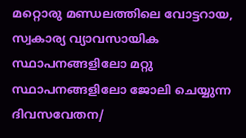മറ്റൊരു മണ്ഡലത്തിലെ വോട്ടറായ, സ്വകാര്യ വ്യാവസായിക സ്ഥാപനങ്ങളിലോ മറ്റു സ്ഥാപനങ്ങളിലോ ജോലി ചെയ്യുന്ന ദിവസവേതന/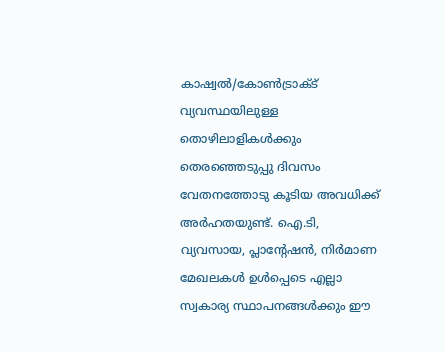കാഷ്വൽ/കോൺട്രാക്ട് വ്യവസ്ഥയിലുള്ള തൊഴിലാളികൾക്കും തെരഞ്ഞെടുപ്പു ദിവസം വേതനത്തോടു കൂടിയ അവധിക്ക് അർഹതയുണ്ട്. ഐ.ടി, വ്യവസായ, പ്ലാന്റേഷൻ, നിർമാണ മേഖലകൾ ഉൾപ്പെടെ എല്ലാ സ്വകാര്യ സ്ഥാപനങ്ങൾക്കും ഈ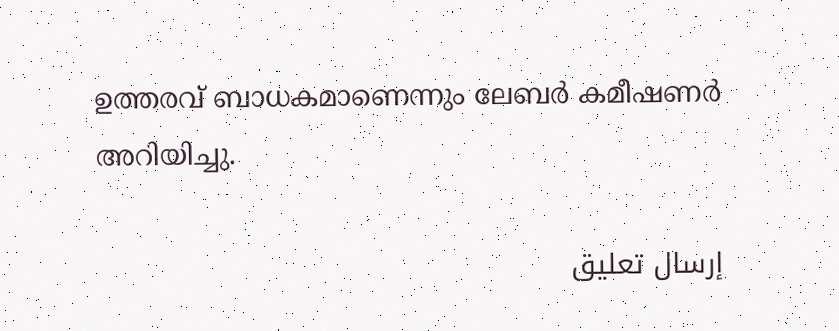ഉത്തരവ് ബാധകമാണെന്നും ലേബർ കമീഷണർ അറിയിച്ചു.

إرسال تعليق